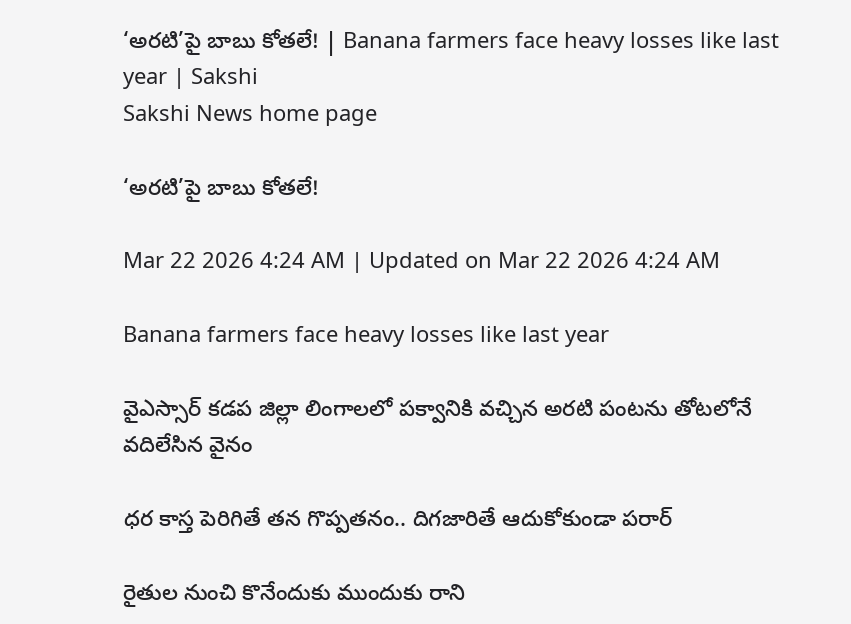‘అరటి’పై బాబు కోతలే! | Banana farmers face heavy losses like last year | Sakshi
Sakshi News home page

‘అరటి’పై బాబు కోతలే!

Mar 22 2026 4:24 AM | Updated on Mar 22 2026 4:24 AM

Banana farmers face heavy losses like last year

వైఎస్సార్‌ కడప జిల్లా లింగాలలో పక్వానికి వచ్చిన అరటి పంటను తోటలోనే వదిలేసిన వైనం

ధర కాస్త పెరిగితే తన గొప్పతనం.. దిగజారితే ఆదుకోకుండా పరార్‌

రైతుల నుంచి కొనేందుకు ముందుకు రాని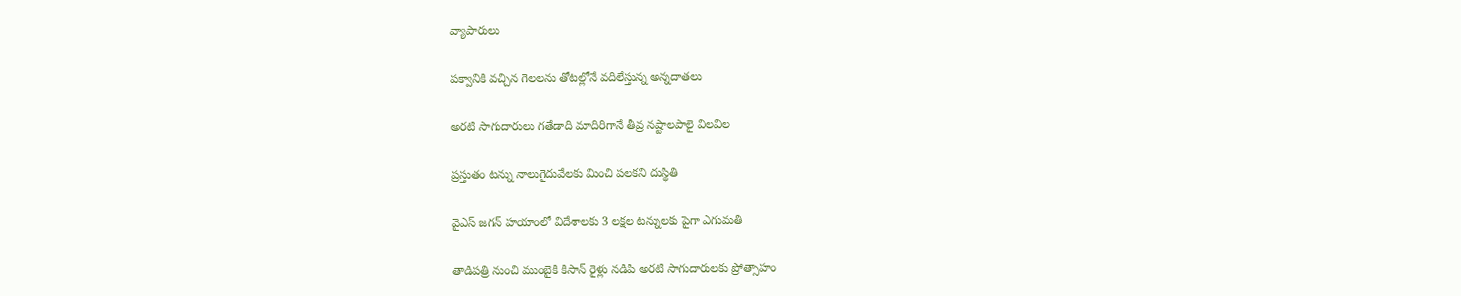వ్యాపారులు

పక్వానికి వచ్చిన గెలలను తోటల్లోనే వదిలేస్తున్న అన్నదాతలు

అరటి సాగుదారులు గతేడాది మాదిరిగానే తీవ్ర నష్టాలపాలై విలవిల

ప్రస్తుతం టన్ను నాలుగైదువేలకు మించి పలకని దుస్థితి

వైఎస్‌ జగన్‌ హయాంలో విదేశాలకు 3 లక్షల టన్నులకు పైగా ఎగుమతి

తాడిపత్రి నుంచి ముంబైకి కిసాన్‌ రైళ్లు నడిపి అరటి సాగుదారులకు ప్రోత్సాహం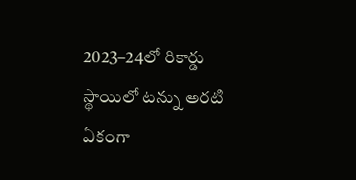2023–24లో రికార్డు స్థాయిలో టన్ను అరటి ఏకంగా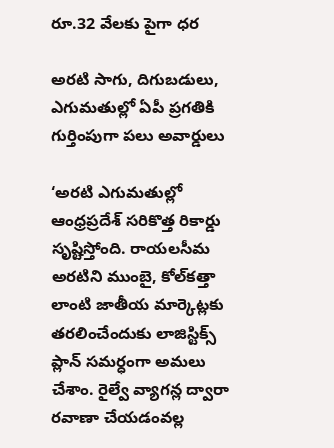రూ.32 వేలకు పైగా ధర

అరటి సాగు, దిగుబడులు, ఎగుమతుల్లో ఏపీ ప్రగతికి గుర్తింపుగా పలు అవార్డులు

‘అరటి ఎగుమతుల్లో ఆంధ్రప్రదేశ్‌ సరికొత్త రికార్డు సృష్టిస్తోంది. రాయలసీమ అరటిని ముంబై, కోల్‌కత్తా లాంటి జాతీయ మార్కెట్లకు తరలించేందుకు లాజిస్టిక్స్‌ ప్లాన్‌ సమర్ధంగా అమలు చేశాం. రైల్వే వ్యాగన్ల ద్వారా రవాణా చేయడంవల్ల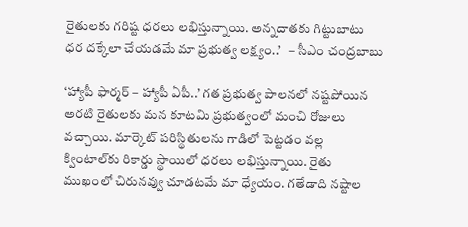రైతులకు గరిష్ట ధరలు లభిస్తున్నాయి. అన్నదాతకు గిట్టుబాటు ధర దక్కేలా చేయడమే మా ప్రభుత్వ లక్ష్యం..’   – సీఎం చంద్రబాబు

‘హ్యాపీ ఫార్మర్‌ – హ్యాపీ ఏపీ..’ గత ప్రభుత్వ పాలనలో నష్టపోయిన అరటి రైతులకు మన కూటమి ప్రభుత్వంలో మంచి రోజులు వచ్చాయి. మార్కెట్‌ పరిస్థితులను గాడిలో పెట్టడం వల్ల క్వింటాల్‌కు రికార్డు స్థాయిలో ధరలు లభిస్తున్నాయి. రైతు ముఖంలో చిరునవ్వు చూడటమే మా ధ్యేయం. గతేడాది నష్టాల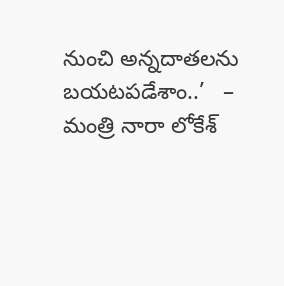నుంచి అన్నదాతలను బయటపడేశాం..’   – మంత్రి నారా లోకేశ్‌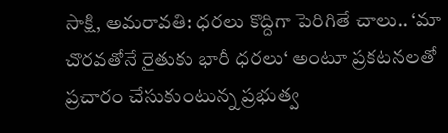సాక్షి, అమరావతి: ధరలు కొద్దిగా పెరిగితే చాలు.. ‘మా చొరవతోనే రైతుకు భారీ ధరలు‘ అంటూ ప్రకటనలతో ప్రచారం చేసుకుంటున్న ప్రభుత్వ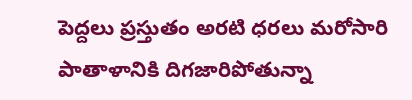పెద్దలు ప్రస్తుతం అరటి ధరలు మరోసారి పాతాళానికి దిగజారిపోతున్నా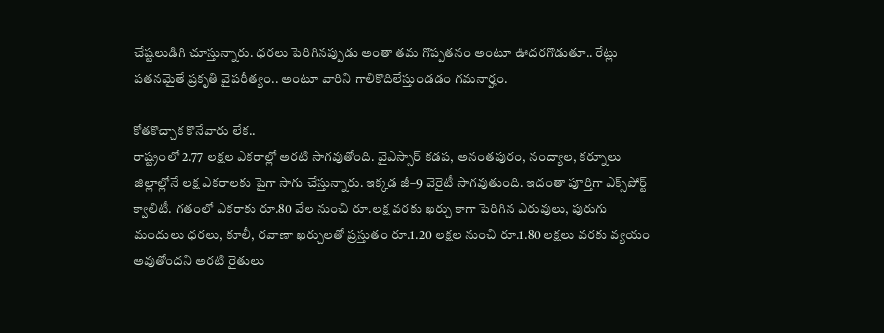చేష్టలుడిగి చూస్తున్నారు. ధరలు పెరిగినప్పుడు అంతా తమ గొప్పతనం అంటూ ఊదరగొడుతూ.. రేట్లు పతనమైతే ప్రకృతి వైపరీత్యం.. అంటూ వారిని గాలికొదిలేస్తుండడం గమనార్హం.

కోతకొచ్చాక కొనేవారు లేక..
రాష్ట్రంలో 2.77 లక్షల ఎకరాల్లో అరటి సాగవుతోంది. వైఎస్సార్‌ కడప, అనంతపురం, నంద్యాల, కర్నూలు జిల్లాల్లోనే లక్ష ఎకరాలకు పైగా సాగు చేస్తున్నారు. ఇక్కడ జీ–9 వెరైటీ సాగవుతుంది. ఇదంతా పూర్తిగా ఎక్స్‌పోర్ట్‌ క్వాలిటీ. గతంలో ఎకరాకు రూ.80 వేల నుంచి రూ.లక్ష వరకు ఖర్చు కాగా పెరిగిన ఎరువులు, పురుగు మందులు ధరలు, కూలీ, రవాణా ఖర్చులతో ప్రస్తుతం రూ.1.20 లక్షల నుంచి రూ.1.80 లక్షలు వరకు వ్యయం అవుతోందని అరటి రైతులు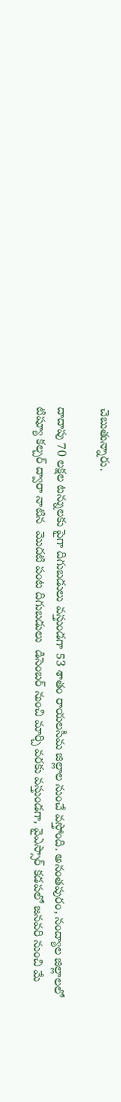చెబుతున్నారు.

దాదాపు 70 లక్షల టన్నులకు పైగా దిగుబడులు వస్తుండగా 53 శాతం రాయలసీమ జిల్లాల నుంచే వస్తోంది. అనంతపురం, నంద్యాల జిల్లాలలో టిష్యూ కల్చర్‌ ద్వారా నాటిన  మొదటి పంట దిగుబడులు  డిసెంబర్‌ నుంచి మార్చి వరకు వస్తుండగా, వైఎస్సార్‌ కడపలో జనవరి నుంచి మే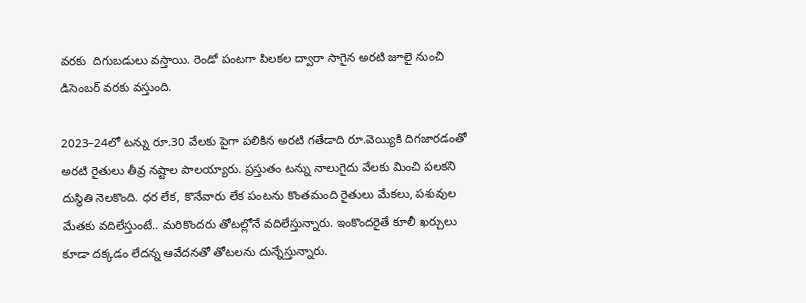వరకు  దిగుబడులు వస్తాయి. రెండో పంటగా పిలకల ద్వారా సాగైన అరటి జూలై నుంచి డిసెంబర్‌ వరకు వస్తుంది.

2023–24లో టన్ను రూ.30 వేలకు పైగా పలికిన అరటి గతేడాది రూ.వెయ్యికి దిగజారడంతో అరటి రైతులు తీవ్ర నష్టాల పాలయ్యారు. ప్రస్తుతం టన్ను నాలుగైదు వేలకు మించి పలకని దుస్థితి నెలకొంది. ధర లేక, కొనేవారు లేక పంటను కొంతమంది రైతులు మేకలు, పశువుల మేతకు వదిలేస్తుంటే.. మరికొందరు తోటల్లోనే వదిలేస్తున్నారు. ఇంకొందరైతే కూలీ ఖర్చులు కూడా దక్కడం లేదన్న ఆవేదనతో తోటలను దున్నేస్తున్నారు.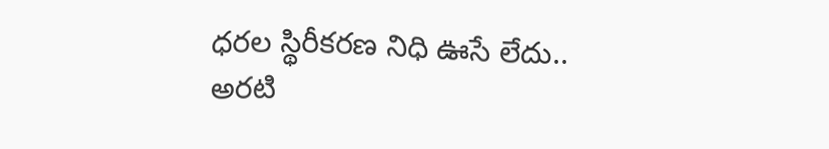ధరల స్థిరీకరణ నిధి ఊసే లేదు..
అరటి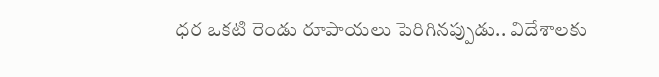ధర ఒకటి రెండు రూపాయలు పెరిగినప్పుడు.. విదేశాలకు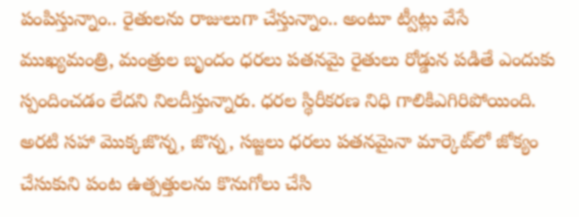పంపిస్తున్నాం.. రైతులను రాజులుగా చేస్తున్నాం.. అంటూ ట్వీట్లు వేసే ముఖ్యమంత్రి, మంత్రుల బృందం ధరలు పతనమై రైతులు రోడ్డున పడితే ఎందుకు స్పందించడం లేదని నిలదీస్తున్నారు. ధరల స్థిరీకరణ నిధి గాలికిఎగిరిపోయింది. అరటి సహా మొక్కజొన్న, జొన్న, సజ్జలు ధరలు పతనమైనా మార్కెట్‌లో జోక్యం చేసుకుని పంట ఉత్పత్తులను కొనుగోలు చేసి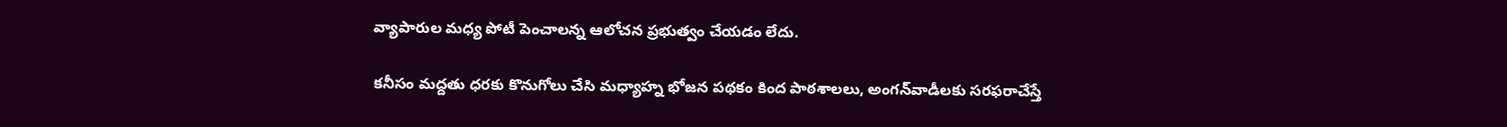వ్యాపారుల మధ్య పోటీ పెంచాలన్న ఆలోచన ప్రభుత్వం చేయడం లేదు.

కనీసం మద్దతు ధరకు కొనుగోలు చేసి మధ్యాహ్న భోజన పథకం కింద పాఠశాలలు, అంగన్‌వాడీలకు సరఫరాచేస్తే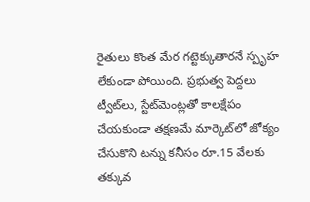రైతులు కొంత మేర గట్టెక్కుతారనే స్పృహ లేకుండా పోయింది. ప్రభుత్వ పెద్దలు ట్వీట్‌లు, స్టేట్‌మెంట్లతో కాలక్షేపం చేయకుండా తక్షణమే మార్కెట్‌లో జోక్యం చేసుకొని టన్ను కనీసం రూ.15 వేలకు తక్కువ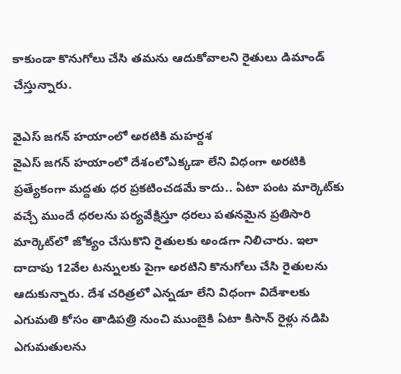కాకుండా కొనుగోలు చేసి తమను ఆదుకోవాలని రైతులు డిమాండ్‌ చేస్తున్నారు.

వైఎస్‌ జగన్‌ హయాంలో అరటికి మహర్దశ
వైఎస్‌ జగన్‌ హయాంలో దేశంలోఎక్కడా లేని విధంగా అరటికి ప్రత్యేకంగా మద్దతు ధర ప్రకటించడమే కాదు.. ఏటా పంట మార్కెట్‌కు వచ్చే ముందే ధరలను పర్యవేక్షిస్తూ ధరలు పతనమైన ప్రతిసారి మార్కెట్‌లో జోక్యం చేసుకొని రైతులకు అండగా నిలిచారు. ఇలా దాదాపు 12వేల టన్నులకు పైగా అరటిని కొనుగోలు చేసి రైతులను ఆదుకున్నారు. దేశ చరిత్రలో ఎన్నడూ లేని విధంగా విదేశాలకు ఎగుమతి కోసం తాడిపత్రి నుంచి ముంబైకి ఏటా కిసాన్‌ రైళ్లు నడిపి ఎగుమతులను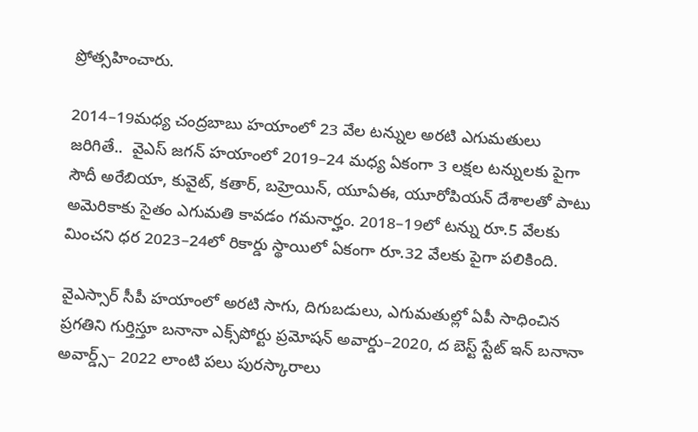ప్రోత్సహించారు.

2014–19మధ్య చంద్రబాబు హయాంలో 23 వేల టన్నుల అరటి ఎగుమతులు జరిగితే..  వైఎస్‌ జగన్‌ హయాంలో 2019–24 మధ్య ఏకంగా 3 లక్షల టన్నులకు పైగా సౌదీ అరేబియా, కువైట్, కతార్, బహ్రెయిన్, యూఏఈ, యూరోపియన్‌ దేశాలతో పాటు అమెరికాకు సైతం ఎగుమతి కావడం గమనార్హం. 2018–19లో టన్ను రూ.5 వేలకు మించని ధర 2023–24లో రికార్డు స్థాయిలో ఏకంగా రూ.32 వేలకు పైగా పలికింది.

వైఎస్సార్‌ సీపీ హయాంలో అరటి సాగు, దిగుబడులు, ఎగుమతుల్లో ఏపీ సాధించిన ప్రగతిని గుర్తిస్తూ బనానా ఎక్స్‌పోర్టు ప్రమోషన్‌ అవార్డు–2020, ద బెస్ట్‌ స్టేట్‌ ఇన్‌ బనానా అవార్డ్స్‌– 2022 లాంటి పలు పురస్కారాలు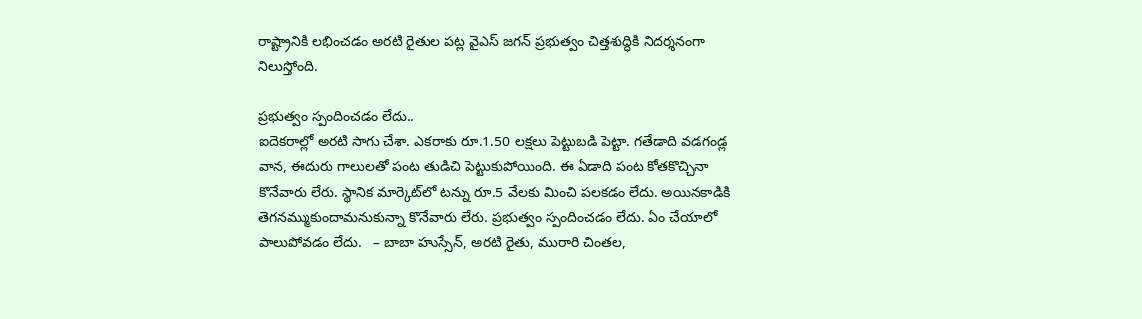రాష్ట్రానికి లభించడం అరటి రైతుల పట్ల వైఎస్‌ జగన్‌ ప్రభుత్వం చిత్తశుద్ధికి నిదర్శనంగా నిలుస్తోంది.

ప్రభుత్వం స్పందించడం లేదు..
ఐదెకరాల్లో అరటి సాగు చేశా. ఎకరాకు రూ.1.50 లక్షలు పెట్టుబడి పెట్టా. గతేడాది వడగండ్ల వాన, ఈదురు గాలులతో పంట తుడిచి పెట్టుకుపోయింది. ఈ ఏడాది పంట కోతకొచ్చినా కొనేవారు లేరు. స్థానిక మార్కెట్‌లో టన్ను రూ.5 వేలకు మించి పలకడం లేదు. అయినకాడికి తెగనమ్ముకుందామనుకున్నా కొనేవారు లేరు. ప్రభుత్వం స్పందించడం లేదు. ఏం చేయాలో పాలుపోవడం లేదు.   – బాబా హుస్సేన్, అరటి రైతు, మురారి చింతల,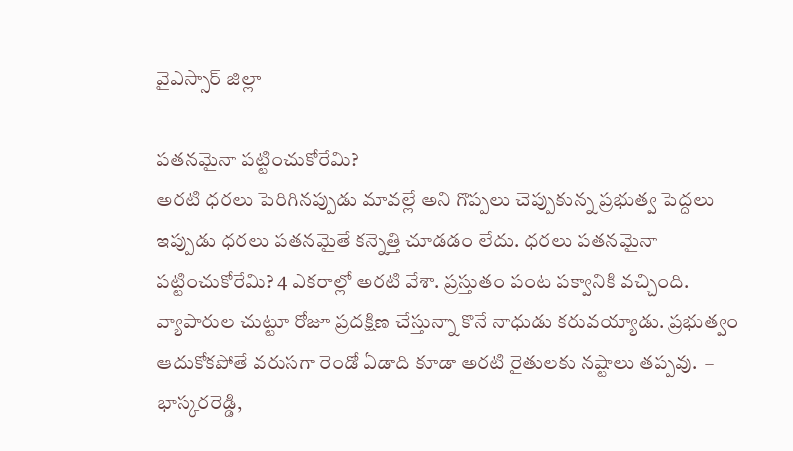వైఎస్సార్‌ జిల్లా

పతనమైనా పట్టించుకోరేమి?
అరటి ధరలు పెరిగినప్పుడు మావల్లే అని గొప్పలు చెప్పుకున్న ప్రభుత్వ పెద్దలు ఇప్పుడు ధరలు పతనమైతే కన్నెత్తి చూడడం లేదు. ధరలు పతనమైనా పట్టించుకోరేమి? 4 ఎకరాల్లో అరటి వేశా. ప్రస్తుతం పంట పక్వానికి వచ్చింది. వ్యాపారుల చుట్టూ రోజూ ప్రదక్షిణ చేస్తున్నా కొనే నాధుడు కరువయ్యాడు. ప్రభుత్వం ఆదుకోకపోతే వరుసగా రెండో ఏడాది కూడా అరటి రైతులకు నష్టాలు తప్పవు.  – భాస్కరరెడ్డి,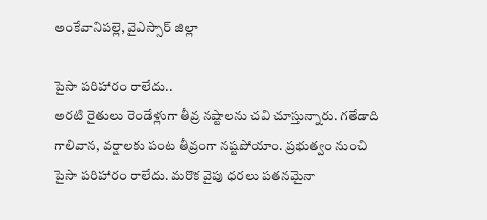అంకేవానిపల్లె, వైఎస్సార్‌ జిల్లా

పైసా పరిహారం రాలేదు..
అరటి రైతులు రెండేళ్లుగా తీవ్ర నష్టాలను చవి చూస్తున్నారు. గతేడాది గాలివాన, వర్షాలకు పంట తీవ్రంగా నష్టపోయాం. ప్రభుత్వం నుంచి పైసా పరిహారం రాలేదు. మరొక వైపు ధరలు పతనమైనా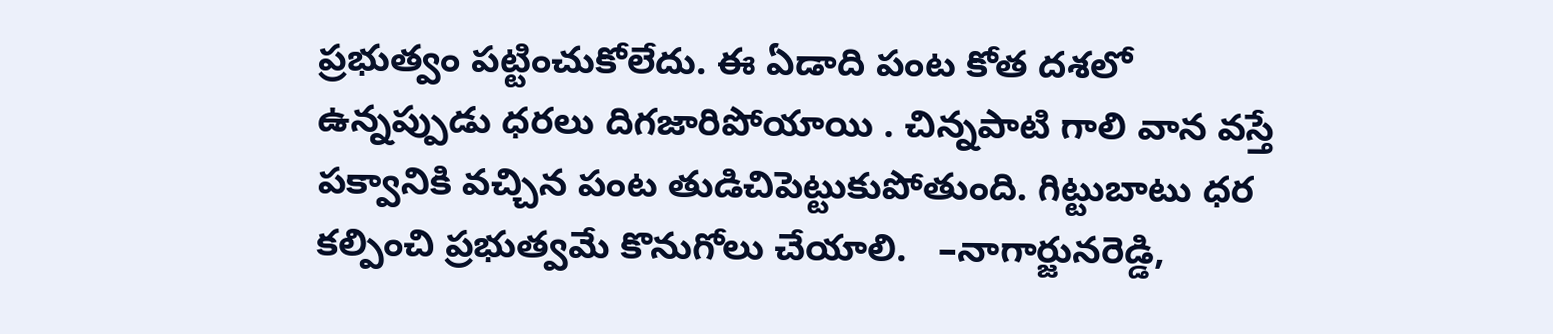ప్రభుత్వం పట్టించుకోలేదు. ఈ ఏడాది పంట కోత దశలో ఉన్నప్పుడు ధరలు దిగజారిపోయాయి . చిన్నపాటి గాలి వాన వస్తే పక్వానికి వచ్చిన పంట తుడిచిపెట్టుకుపోతుంది. గిట్టుబాటు ధర కల్పించి ప్రభుత్వమే కొనుగోలు చేయాలి.   –నాగార్జునరెడ్డి,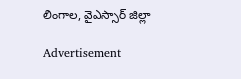లింగాల, వైఎస్సార్‌ జిల్లా

Advertisement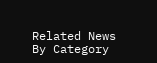Related News By Category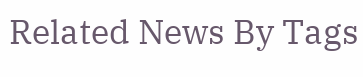Related News By Tags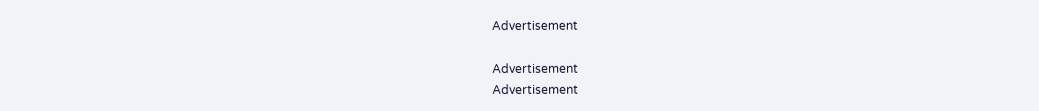Advertisement

Advertisement
Advertisement